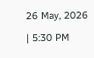26 May, 2026 | 5:30 PM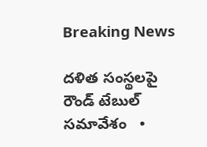Breaking News

దళిత సంస్థలపై రౌండ్ టేబుల్ సమావేశం   •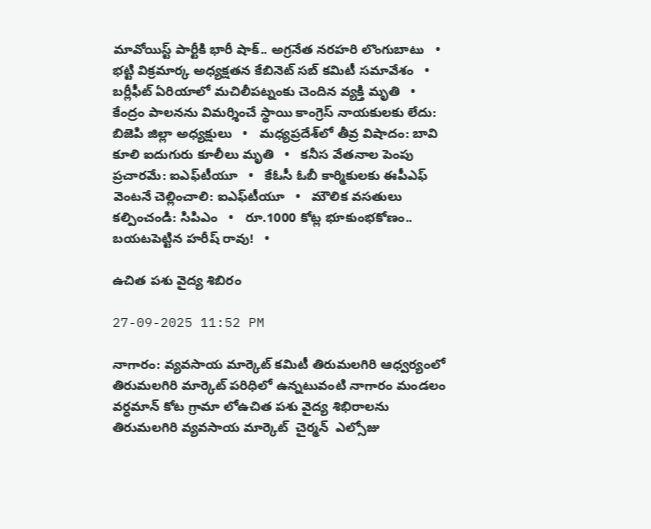మావోయిస్ట్ పార్టీకి భారీ షాక్.. అగ్రనేత నరహరి లొంగుబాటు   •   భట్టి విక్రమార్క అధ్యక్షతన కేబినెట్ సబ్ కమిటీ సమావేశం   •   బర్లీఫీట్ ఏరియాలో మచిలీపట్నంకు చెందిన వ్యక్తి మృతి   •   కేంద్రం పాలనను విమర్శించే స్థాయి కాంగ్రెస్ నాయకులకు లేదు: బిజెపి జిల్లా అధ్యక్షులు   •   మధ్యప్రదేశ్‌లో తీవ్ర విషాదం: బావి కూలి ఐదుగురు కూలీలు మృతి   •   కనీస వేతనాల పెంపు ప్రచారమే: ఐఎఫ్‌టీయూ   •   కేఓసీ ఓబీ కార్మికులకు ఈపీఎఫ్ వెంటనే చెల్లించాలి: ఐఎఫ్‌టీయూ   •   మౌలిక వసతులు కల్పించండి: సిపిఎం   •   రూ.1000 కోట్ల భూకుంభకోణం.. బయటపెట్టిన హరీష్ రావు!   •

ఉచిత పశు వైద్య శిబిరం

27-09-2025 11:52 PM

నాగారం: వ్యవసాయ మార్కెట్ కమిటీ తిరుమలగిరి ఆధ్వర్యంలో తిరుమలగిరి మార్కెట్ పరిధిలో ఉన్నటువంటి నాగారం మండలం వర్ధమాన్ కోట గ్రామా లోఉచిత పశు వైద్య శిభిరాలను తిరుమలగిరి వ్యవసాయ మార్కెట్  చైర్మన్  ఎల్సోజు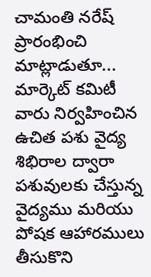చామంతి నరేష్ ప్రారంభించి మాట్లాడుతూ... మార్కెట్ కమిటీ వారు నిర్వహించిన ఉచిత పశు వైద్య శిభిరాల ద్వారా పశువులకు చేస్తున్న వైద్యము మరియు పోషక ఆహారములు తీసుకొని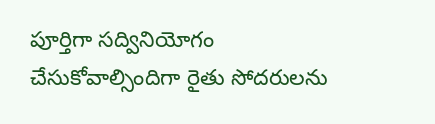పూర్తిగా సద్వినియోగం చేసుకోవాల్సిందిగా రైతు సోదరులను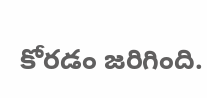కోరడం జరిగింది.